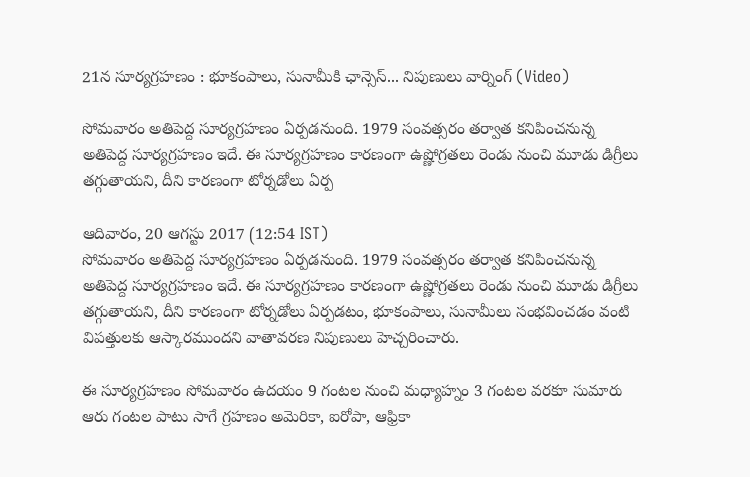21న సూర్యగ్రహణం : భూకంపాలు, సునామీకి ఛాన్సెస్... నిపుణులు వార్నింగ్ (Video)

సోమవారం అతిపెద్ద సూర్యగ్రహణం ఏర్పడనుంది. 1979 సంవత్సరం తర్వాత కనిపించనున్న అతిపెద్ద సూర్యగ్రహణం ఇదే. ఈ సూర్యగ్రహణం కారణంగా ఉష్ణోగ్రతలు రెండు నుంచి మూడు డిగ్రీలు తగ్గుతాయని, దీని కారణంగా టోర్నడోలు ఏర్ప

ఆదివారం, 20 ఆగస్టు 2017 (12:54 IST)
సోమవారం అతిపెద్ద సూర్యగ్రహణం ఏర్పడనుంది. 1979 సంవత్సరం తర్వాత కనిపించనున్న అతిపెద్ద సూర్యగ్రహణం ఇదే. ఈ సూర్యగ్రహణం కారణంగా ఉష్ణోగ్రతలు రెండు నుంచి మూడు డిగ్రీలు తగ్గుతాయని, దీని కారణంగా టోర్నడోలు ఏర్పడటం, భూకంపాలు, సునామీలు సంభవించడం వంటి విపత్తులకు ఆస్కారముందని వాతావరణ నిపుణులు హెచ్చరించారు.

ఈ సూర్యగ్రహణం సోమవారం ఉదయం 9 గంటల నుంచి మధ్యాహ్నం 3 గంటల వరకూ సుమారు ఆరు గంటల పాటు సాగే గ్రహణం అమెరికా, ఐరోపా, ఆఫ్రికా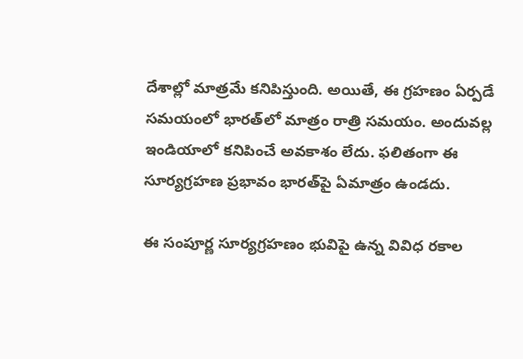దేశాల్లో మాత్రమే కనిపిస్తుంది. అయితే, ఈ గ్రహణం ఏర్పడే సమయంలో భారత్‌లో మాత్రం రాత్రి సమయం. అందువల్ల ఇండియాలో కనిపించే అవకాశం లేదు. ఫలితంగా ఈ సూర్యగ్రహణ ప్రభావం భారత్‌పై ఏమాత్రం ఉండదు.

ఈ సంపూర్ణ సూర్యగ్రహణం భువిపై ఉన్న వివిధ రకాల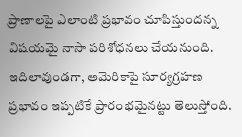ప్రాణాలపై ఎలాంటి ప్రభావం చూపిస్తుందన్న విషయమై నాసా పరిశోధనలు చేయనుంది. ఇదిలావుండగా, అమెరికాపై సూర్యగ్రహణ ప్రభావం ఇప్పటికే ప్రారంభమైనట్టు తెలుస్తోంది.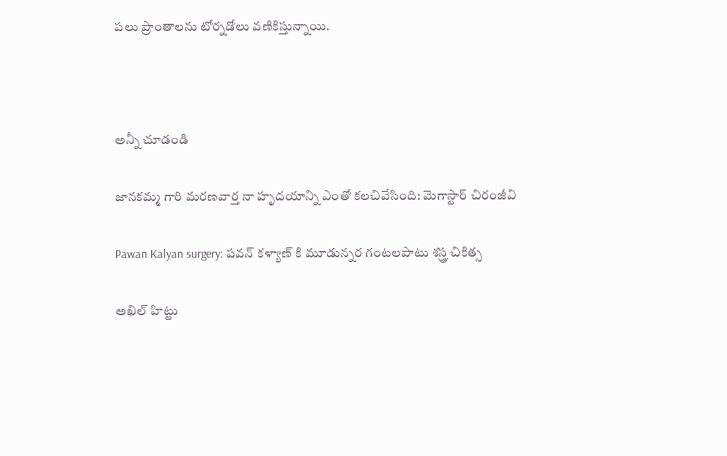పలు ప్రాంతాలను టోర్నడోలు వణికిస్తున్నాయి.



అన్నీ చూడండి

జానకమ్మ గారి మరణవార్త నా హృదయాన్ని ఎంతో కలచివేసింది: మెగాస్టార్ చిరంజీవి

Pawan Kalyan surgery: పవన్ కళ్యాణ్ కి మూడున్నర గంటలపాటు శస్త్ర చికిత్స

అఖిల్ హిట్టు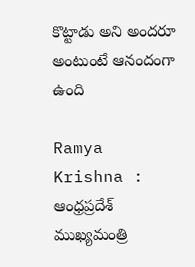కొట్టాడు అని అందరూ అంటుంటే ఆనందంగా ఉంది

Ramya Krishna : ఆంధ్రప్రదేశ్ ముఖ్యమంత్రి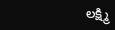లక్ష్మి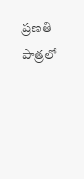ప్రణతి పాత్రలో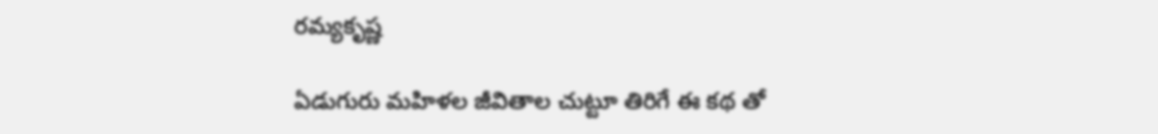రమ్యకృష్ణ

ఏడుగురు మహిళల జీవితాల చుట్టూ తిరిగే ఈ కథ తో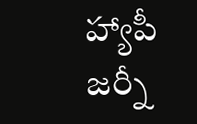హ్యాపీ జర్నీ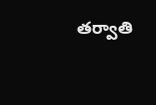తర్వాతి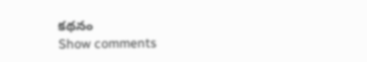కథనం
Show comments